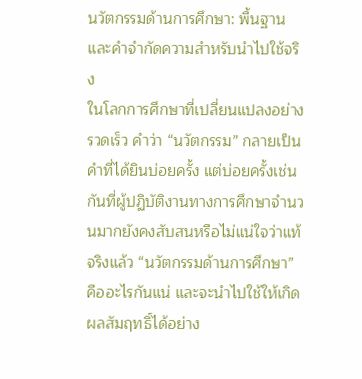นวัตกรรมด้านการศึกษา: พื้นฐานและคำจำกัดความสำหรับนำไปใช้จริง
ในโลกการศึกษาที่เปลี่ยนแปลงอย่างรวดเร็ว คำว่า “นวัตกรรม” กลายเป็นคำที่ได้ยินบ่อยครั้ง แต่บ่อยครั้งเช่นกันที่ผู้ปฏิบัติงานทางการศึกษาจำนวนมากยังคงสับสนหรือไม่แน่ใจว่าแท้จริงแล้ว “นวัตกรรมด้านการศึกษา” คืออะไรกันแน่ และจะนำไปใช้ให้เกิดผลสัมฤทธิ์ได้อย่าง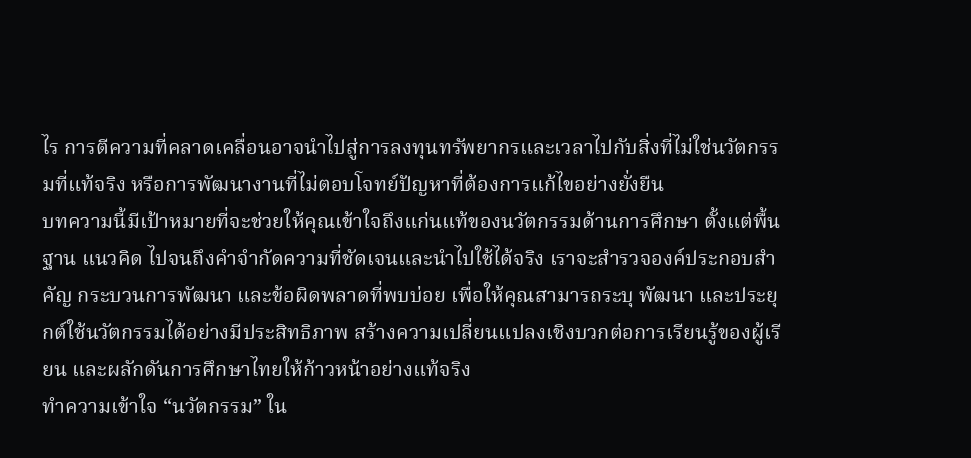ไร การตีความที่คลาดเคลื่อนอาจนำไปสู่การลงทุนทรัพยากรและเวลาไปกับสิ่งที่ไม่ใช่นวัตกรรมที่แท้จริง หรือการพัฒนางานที่ไม่ตอบโจทย์ปัญหาที่ต้องการแก้ไขอย่างยั่งยืน
บทความนี้มีเป้าหมายที่จะช่วยให้คุณเข้าใจถึงแก่นแท้ของนวัตกรรมด้านการศึกษา ตั้งแต่พื้นฐาน แนวคิด ไปจนถึงคำจำกัดความที่ชัดเจนและนำไปใช้ได้จริง เราจะสำรวจองค์ประกอบสำคัญ กระบวนการพัฒนา และข้อผิดพลาดที่พบบ่อย เพื่อให้คุณสามารถระบุ พัฒนา และประยุกต์ใช้นวัตกรรมได้อย่างมีประสิทธิภาพ สร้างความเปลี่ยนแปลงเชิงบวกต่อการเรียนรู้ของผู้เรียน และผลักดันการศึกษาไทยให้ก้าวหน้าอย่างแท้จริง
ทำความเข้าใจ “นวัตกรรม” ใน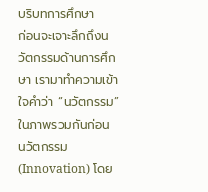บริบทการศึกษา
ก่อนจะเจาะลึกถึงนวัตกรรมด้านการศึกษา เรามาทำความเข้าใจคำว่า “นวัตกรรม” ในภาพรวมกันก่อน นวัตกรรม (Innovation) โดย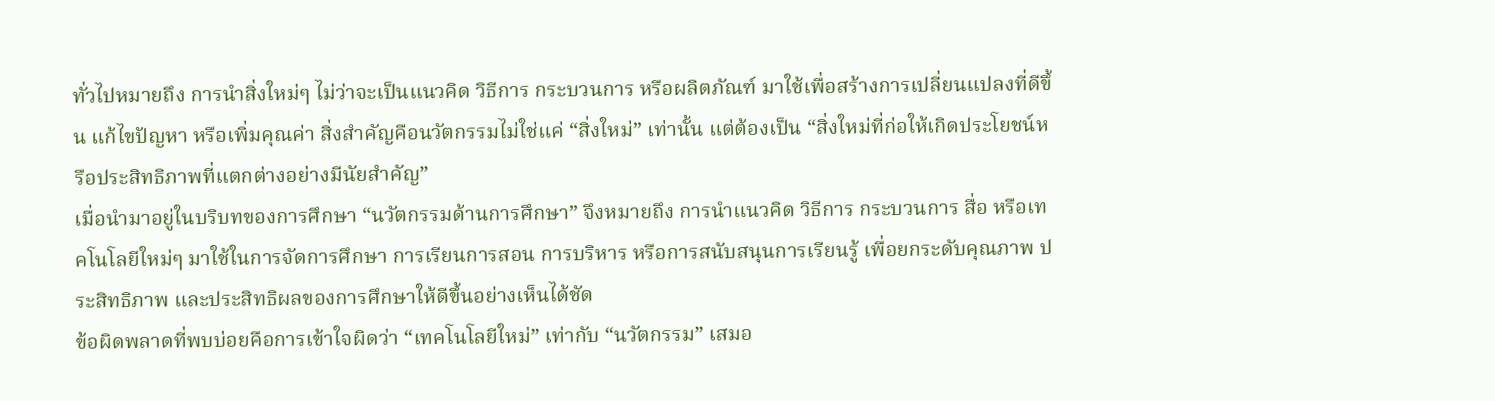ทั่วไปหมายถึง การนำสิ่งใหม่ๆ ไม่ว่าจะเป็นแนวคิด วิธีการ กระบวนการ หรือผลิตภัณฑ์ มาใช้เพื่อสร้างการเปลี่ยนแปลงที่ดีขึ้น แก้ไขปัญหา หรือเพิ่มคุณค่า สิ่งสำคัญคือนวัตกรรมไม่ใช่แค่ “สิ่งใหม่” เท่านั้น แต่ต้องเป็น “สิ่งใหม่ที่ก่อให้เกิดประโยชน์หรือประสิทธิภาพที่แตกต่างอย่างมีนัยสำคัญ”
เมื่อนำมาอยู่ในบริบทของการศึกษา “นวัตกรรมด้านการศึกษา” จึงหมายถึง การนำแนวคิด วิธีการ กระบวนการ สื่อ หรือเทคโนโลยีใหม่ๆ มาใช้ในการจัดการศึกษา การเรียนการสอน การบริหาร หรือการสนับสนุนการเรียนรู้ เพื่อยกระดับคุณภาพ ประสิทธิภาพ และประสิทธิผลของการศึกษาให้ดีขึ้นอย่างเห็นได้ชัด
ข้อผิดพลาดที่พบบ่อยคือการเข้าใจผิดว่า “เทคโนโลยีใหม่” เท่ากับ “นวัตกรรม” เสมอ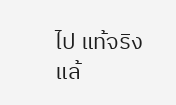ไป แท้จริงแล้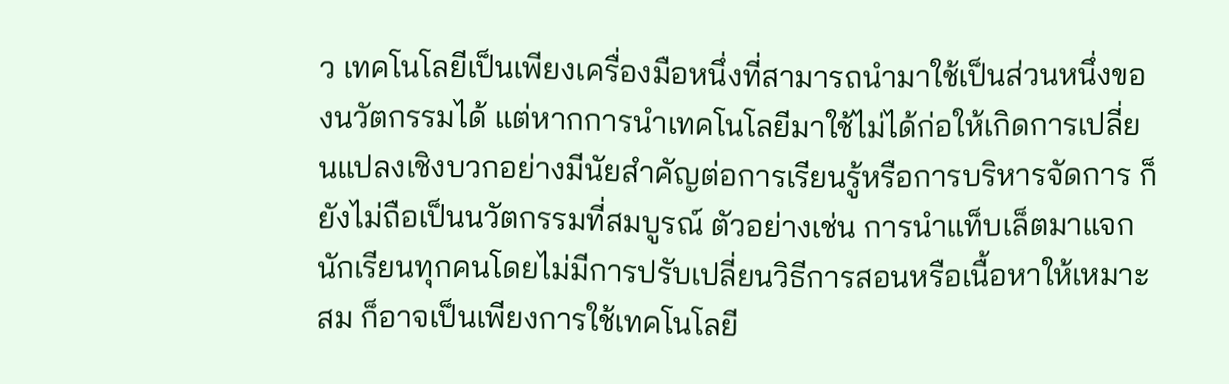ว เทคโนโลยีเป็นเพียงเครื่องมือหนึ่งที่สามารถนำมาใช้เป็นส่วนหนึ่งของนวัตกรรมได้ แต่หากการนำเทคโนโลยีมาใช้ไม่ได้ก่อให้เกิดการเปลี่ยนแปลงเชิงบวกอย่างมีนัยสำคัญต่อการเรียนรู้หรือการบริหารจัดการ ก็ยังไม่ถือเป็นนวัตกรรมที่สมบูรณ์ ตัวอย่างเช่น การนำแท็บเล็ตมาแจกนักเรียนทุกคนโดยไม่มีการปรับเปลี่ยนวิธีการสอนหรือเนื้อหาให้เหมาะสม ก็อาจเป็นเพียงการใช้เทคโนโลยี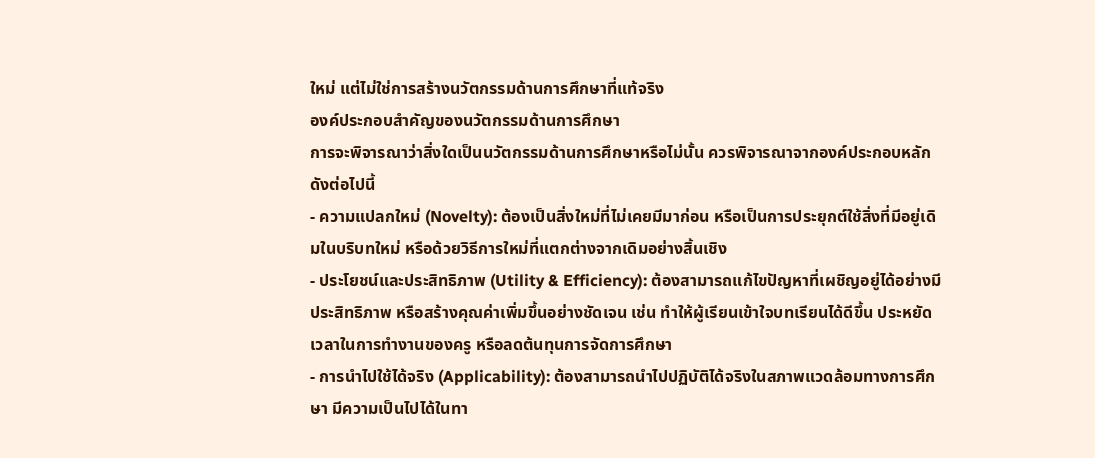ใหม่ แต่ไม่ใช่การสร้างนวัตกรรมด้านการศึกษาที่แท้จริง
องค์ประกอบสำคัญของนวัตกรรมด้านการศึกษา
การจะพิจารณาว่าสิ่งใดเป็นนวัตกรรมด้านการศึกษาหรือไม่นั้น ควรพิจารณาจากองค์ประกอบหลักดังต่อไปนี้
- ความแปลกใหม่ (Novelty): ต้องเป็นสิ่งใหม่ที่ไม่เคยมีมาก่อน หรือเป็นการประยุกต์ใช้สิ่งที่มีอยู่เดิมในบริบทใหม่ หรือด้วยวิธีการใหม่ที่แตกต่างจากเดิมอย่างสิ้นเชิง
- ประโยชน์และประสิทธิภาพ (Utility & Efficiency): ต้องสามารถแก้ไขปัญหาที่เผชิญอยู่ได้อย่างมีประสิทธิภาพ หรือสร้างคุณค่าเพิ่มขึ้นอย่างชัดเจน เช่น ทำให้ผู้เรียนเข้าใจบทเรียนได้ดีขึ้น ประหยัดเวลาในการทำงานของครู หรือลดต้นทุนการจัดการศึกษา
- การนำไปใช้ได้จริง (Applicability): ต้องสามารถนำไปปฏิบัติได้จริงในสภาพแวดล้อมทางการศึกษา มีความเป็นไปได้ในทา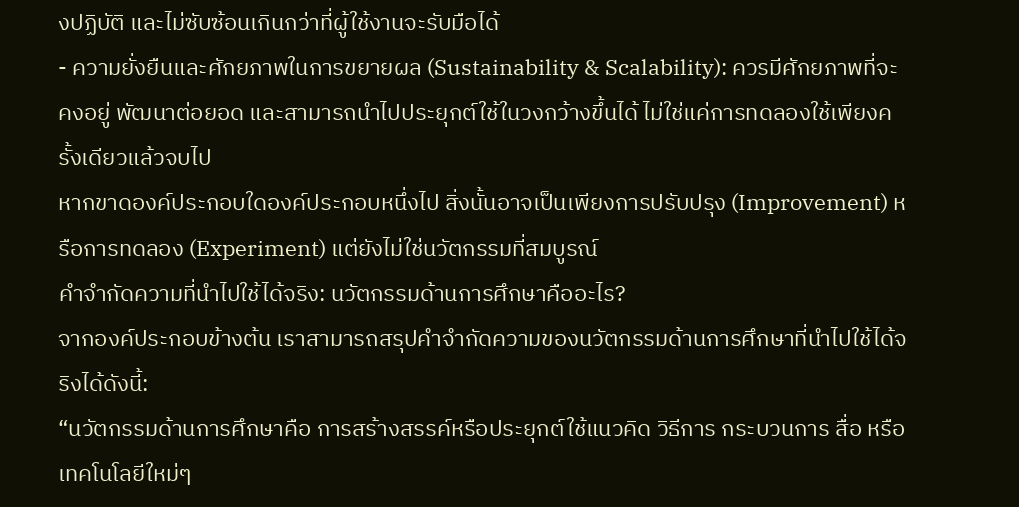งปฏิบัติ และไม่ซับซ้อนเกินกว่าที่ผู้ใช้งานจะรับมือได้
- ความยั่งยืนและศักยภาพในการขยายผล (Sustainability & Scalability): ควรมีศักยภาพที่จะคงอยู่ พัฒนาต่อยอด และสามารถนำไปประยุกต์ใช้ในวงกว้างขึ้นได้ ไม่ใช่แค่การทดลองใช้เพียงครั้งเดียวแล้วจบไป
หากขาดองค์ประกอบใดองค์ประกอบหนึ่งไป สิ่งนั้นอาจเป็นเพียงการปรับปรุง (Improvement) หรือการทดลอง (Experiment) แต่ยังไม่ใช่นวัตกรรมที่สมบูรณ์
คำจำกัดความที่นำไปใช้ได้จริง: นวัตกรรมด้านการศึกษาคืออะไร?
จากองค์ประกอบข้างต้น เราสามารถสรุปคำจำกัดความของนวัตกรรมด้านการศึกษาที่นำไปใช้ได้จริงได้ดังนี้:
“นวัตกรรมด้านการศึกษาคือ การสร้างสรรค์หรือประยุกต์ใช้แนวคิด วิธีการ กระบวนการ สื่อ หรือเทคโนโลยีใหม่ๆ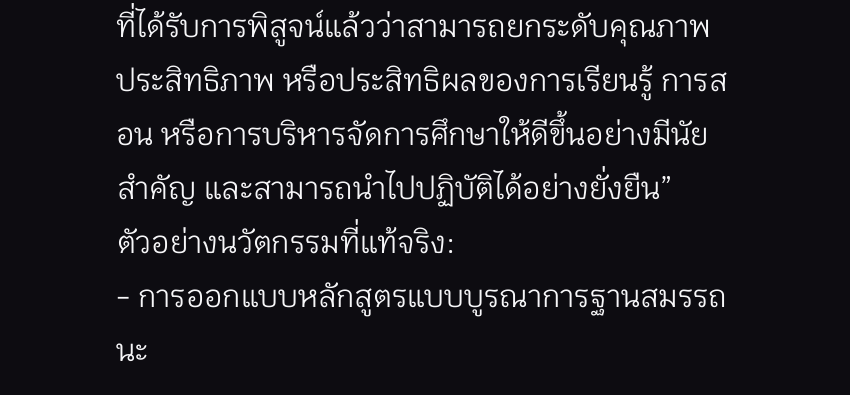ที่ได้รับการพิสูจน์แล้วว่าสามารถยกระดับคุณภาพ ประสิทธิภาพ หรือประสิทธิผลของการเรียนรู้ การสอน หรือการบริหารจัดการศึกษาให้ดีขึ้นอย่างมีนัยสำคัญ และสามารถนำไปปฏิบัติได้อย่างยั่งยืน”
ตัวอย่างนวัตกรรมที่แท้จริง:
- การออกแบบหลักสูตรแบบบูรณาการฐานสมรรถนะ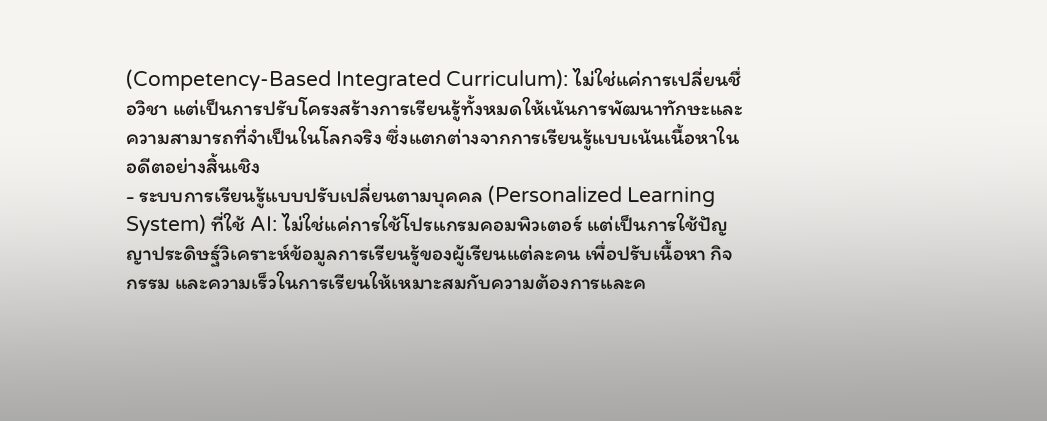(Competency-Based Integrated Curriculum): ไม่ใช่แค่การเปลี่ยนชื่อวิชา แต่เป็นการปรับโครงสร้างการเรียนรู้ทั้งหมดให้เน้นการพัฒนาทักษะและความสามารถที่จำเป็นในโลกจริง ซึ่งแตกต่างจากการเรียนรู้แบบเน้นเนื้อหาในอดีตอย่างสิ้นเชิง
- ระบบการเรียนรู้แบบปรับเปลี่ยนตามบุคคล (Personalized Learning System) ที่ใช้ AI: ไม่ใช่แค่การใช้โปรแกรมคอมพิวเตอร์ แต่เป็นการใช้ปัญญาประดิษฐ์วิเคราะห์ข้อมูลการเรียนรู้ของผู้เรียนแต่ละคน เพื่อปรับเนื้อหา กิจกรรม และความเร็วในการเรียนให้เหมาะสมกับความต้องการและค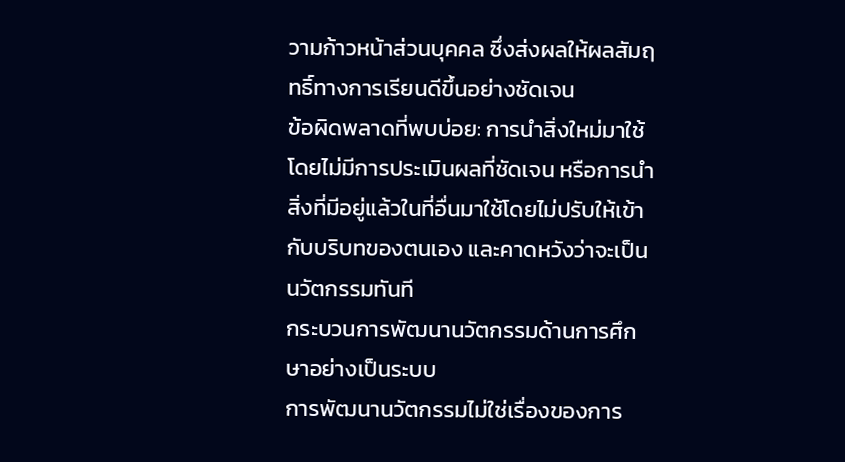วามก้าวหน้าส่วนบุคคล ซึ่งส่งผลให้ผลสัมฤทธิ์ทางการเรียนดีขึ้นอย่างชัดเจน
ข้อผิดพลาดที่พบบ่อย: การนำสิ่งใหม่มาใช้โดยไม่มีการประเมินผลที่ชัดเจน หรือการนำสิ่งที่มีอยู่แล้วในที่อื่นมาใช้โดยไม่ปรับให้เข้ากับบริบทของตนเอง และคาดหวังว่าจะเป็นนวัตกรรมทันที
กระบวนการพัฒนานวัตกรรมด้านการศึกษาอย่างเป็นระบบ
การพัฒนานวัตกรรมไม่ใช่เรื่องของการ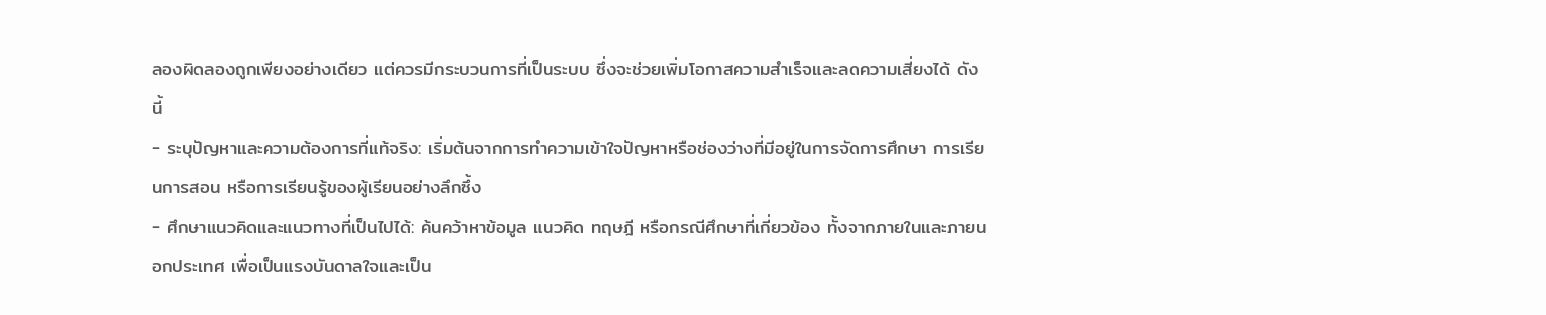ลองผิดลองถูกเพียงอย่างเดียว แต่ควรมีกระบวนการที่เป็นระบบ ซึ่งจะช่วยเพิ่มโอกาสความสำเร็จและลดความเสี่ยงได้ ดังนี้
- ระบุปัญหาและความต้องการที่แท้จริง: เริ่มต้นจากการทำความเข้าใจปัญหาหรือช่องว่างที่มีอยู่ในการจัดการศึกษา การเรียนการสอน หรือการเรียนรู้ของผู้เรียนอย่างลึกซึ้ง
- ศึกษาแนวคิดและแนวทางที่เป็นไปได้: ค้นคว้าหาข้อมูล แนวคิด ทฤษฎี หรือกรณีศึกษาที่เกี่ยวข้อง ทั้งจากภายในและภายนอกประเทศ เพื่อเป็นแรงบันดาลใจและเป็น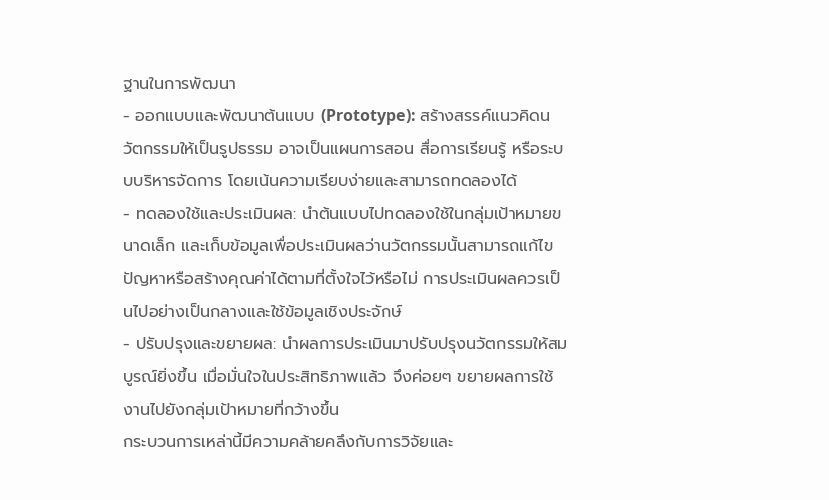ฐานในการพัฒนา
- ออกแบบและพัฒนาต้นแบบ (Prototype): สร้างสรรค์แนวคิดนวัตกรรมให้เป็นรูปธรรม อาจเป็นแผนการสอน สื่อการเรียนรู้ หรือระบบบริหารจัดการ โดยเน้นความเรียบง่ายและสามารถทดลองได้
- ทดลองใช้และประเมินผล: นำต้นแบบไปทดลองใช้ในกลุ่มเป้าหมายขนาดเล็ก และเก็บข้อมูลเพื่อประเมินผลว่านวัตกรรมนั้นสามารถแก้ไขปัญหาหรือสร้างคุณค่าได้ตามที่ตั้งใจไว้หรือไม่ การประเมินผลควรเป็นไปอย่างเป็นกลางและใช้ข้อมูลเชิงประจักษ์
- ปรับปรุงและขยายผล: นำผลการประเมินมาปรับปรุงนวัตกรรมให้สมบูรณ์ยิ่งขึ้น เมื่อมั่นใจในประสิทธิภาพแล้ว จึงค่อยๆ ขยายผลการใช้งานไปยังกลุ่มเป้าหมายที่กว้างขึ้น
กระบวนการเหล่านี้มีความคล้ายคลึงกับการวิจัยและ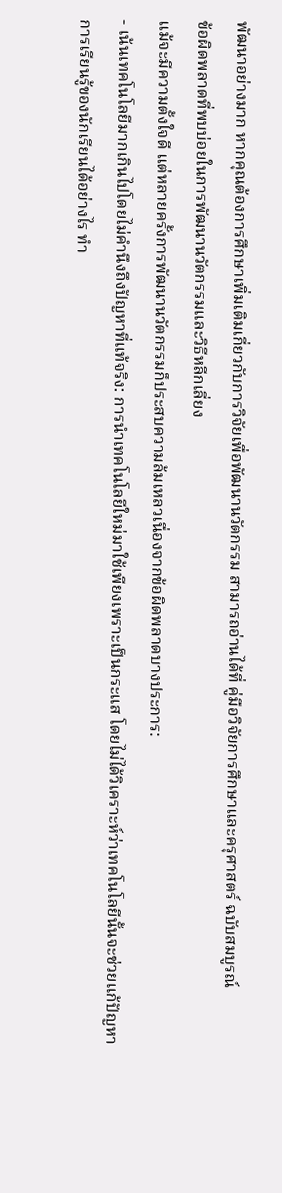พัฒนาอย่างมาก หากคุณต้องการศึกษาเพิ่มเติมเกี่ยวกับการวิจัยเพื่อพัฒนานวัตกรรม สามารถอ่านได้ที่ คู่มือวิจัยการศึกษาและครุศาสตร์ ฉบับสมบูรณ์
ข้อผิดพลาดที่พบบ่อยในการพัฒนานวัตกรรมและวิธีหลีกเลี่ยง
แม้จะมีความตั้งใจดี แต่หลายครั้งการพัฒนานวัตกรรมก็ประสบความล้มเหลวเนื่องจากข้อผิดพลาดบางประการ:
- เน้นเทคโนโลยีมากเกินไปโดยไม่คำนึงถึงปัญหาที่แท้จริง: การนำเทคโนโลยีใหม่มาใช้เพียงเพราะเป็นกระแส โดยไม่ได้วิเคราะห์ว่าเทคโนโลยีนั้นจะช่วยแก้ปัญหาการเรียนรู้ของนักเรียนได้อย่างไร ทำ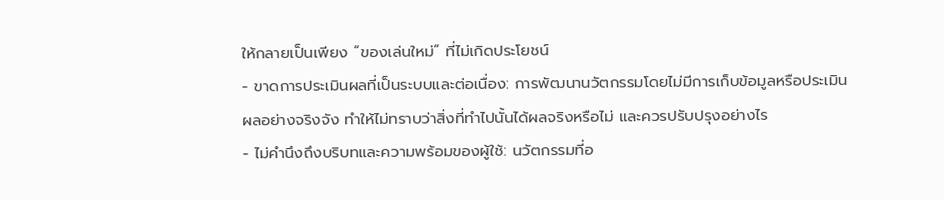ให้กลายเป็นเพียง “ของเล่นใหม่” ที่ไม่เกิดประโยชน์
- ขาดการประเมินผลที่เป็นระบบและต่อเนื่อง: การพัฒนานวัตกรรมโดยไม่มีการเก็บข้อมูลหรือประเมินผลอย่างจริงจัง ทำให้ไม่ทราบว่าสิ่งที่ทำไปนั้นได้ผลจริงหรือไม่ และควรปรับปรุงอย่างไร
- ไม่คำนึงถึงบริบทและความพร้อมของผู้ใช้: นวัตกรรมที่อ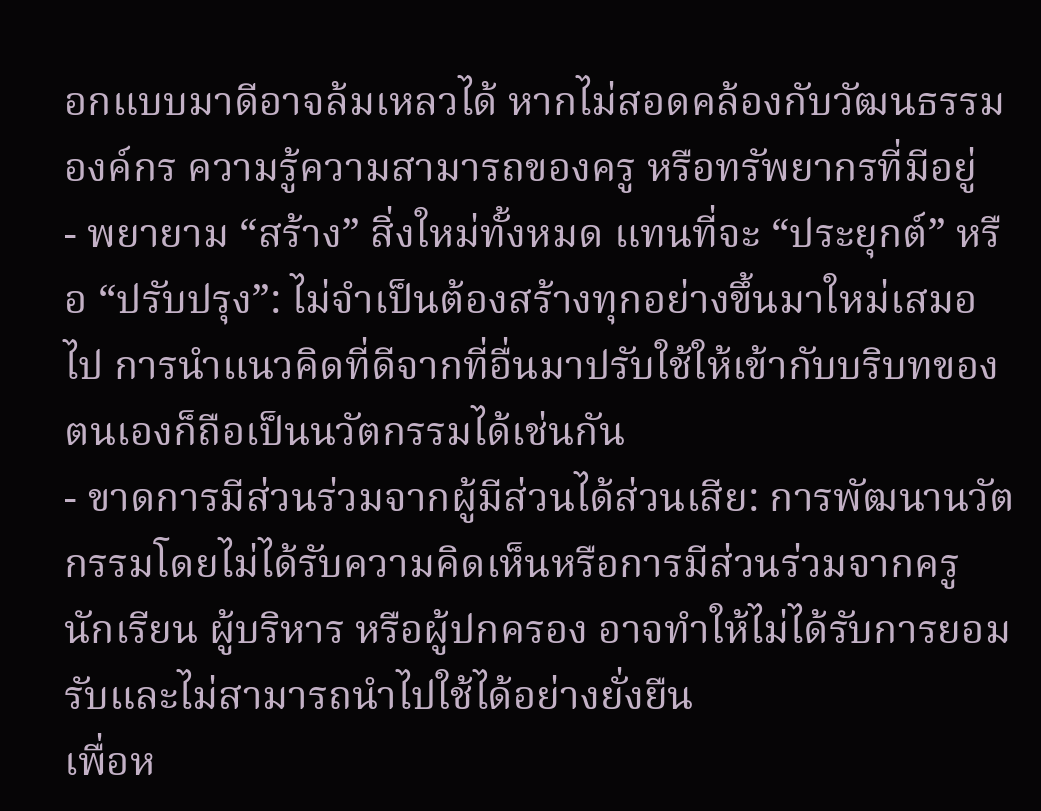อกแบบมาดีอาจล้มเหลวได้ หากไม่สอดคล้องกับวัฒนธรรมองค์กร ความรู้ความสามารถของครู หรือทรัพยากรที่มีอยู่
- พยายาม “สร้าง” สิ่งใหม่ทั้งหมด แทนที่จะ “ประยุกต์” หรือ “ปรับปรุง”: ไม่จำเป็นต้องสร้างทุกอย่างขึ้นมาใหม่เสมอไป การนำแนวคิดที่ดีจากที่อื่นมาปรับใช้ให้เข้ากับบริบทของตนเองก็ถือเป็นนวัตกรรมได้เช่นกัน
- ขาดการมีส่วนร่วมจากผู้มีส่วนได้ส่วนเสีย: การพัฒนานวัตกรรมโดยไม่ได้รับความคิดเห็นหรือการมีส่วนร่วมจากครู นักเรียน ผู้บริหาร หรือผู้ปกครอง อาจทำให้ไม่ได้รับการยอมรับและไม่สามารถนำไปใช้ได้อย่างยั่งยืน
เพื่อห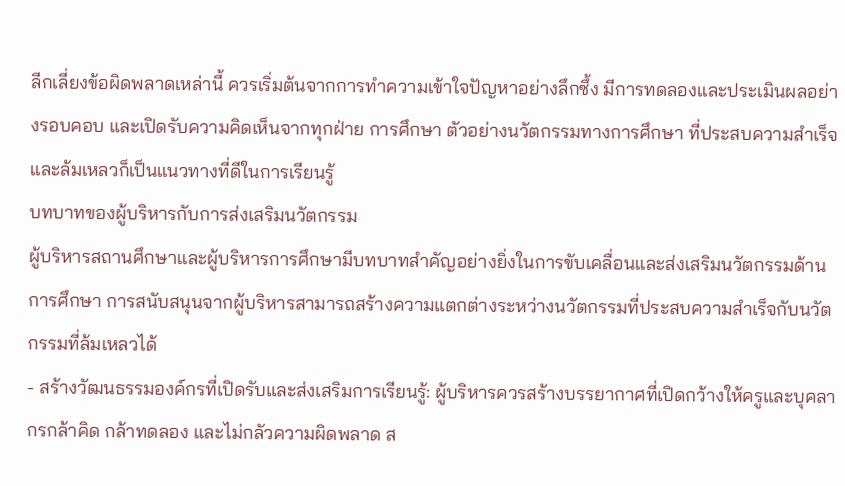ลีกเลี่ยงข้อผิดพลาดเหล่านี้ ควรเริ่มต้นจากการทำความเข้าใจปัญหาอย่างลึกซึ้ง มีการทดลองและประเมินผลอย่างรอบคอบ และเปิดรับความคิดเห็นจากทุกฝ่าย การศึกษา ตัวอย่างนวัตกรรมทางการศึกษา ที่ประสบความสำเร็จและล้มเหลวก็เป็นแนวทางที่ดีในการเรียนรู้
บทบาทของผู้บริหารกับการส่งเสริมนวัตกรรม
ผู้บริหารสถานศึกษาและผู้บริหารการศึกษามีบทบาทสำคัญอย่างยิ่งในการขับเคลื่อนและส่งเสริมนวัตกรรมด้านการศึกษา การสนับสนุนจากผู้บริหารสามารถสร้างความแตกต่างระหว่างนวัตกรรมที่ประสบความสำเร็จกับนวัตกรรมที่ล้มเหลวได้
- สร้างวัฒนธรรมองค์กรที่เปิดรับและส่งเสริมการเรียนรู้: ผู้บริหารควรสร้างบรรยากาศที่เปิดกว้างให้ครูและบุคลากรกล้าคิด กล้าทดลอง และไม่กลัวความผิดพลาด ส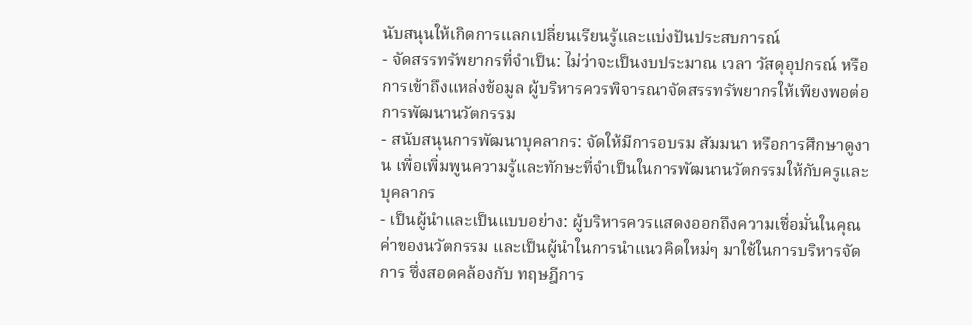นับสนุนให้เกิดการแลกเปลี่ยนเรียนรู้และแบ่งปันประสบการณ์
- จัดสรรทรัพยากรที่จำเป็น: ไม่ว่าจะเป็นงบประมาณ เวลา วัสดุอุปกรณ์ หรือการเข้าถึงแหล่งข้อมูล ผู้บริหารควรพิจารณาจัดสรรทรัพยากรให้เพียงพอต่อการพัฒนานวัตกรรม
- สนับสนุนการพัฒนาบุคลากร: จัดให้มีการอบรม สัมมนา หรือการศึกษาดูงาน เพื่อเพิ่มพูนความรู้และทักษะที่จำเป็นในการพัฒนานวัตกรรมให้กับครูและบุคลากร
- เป็นผู้นำและเป็นแบบอย่าง: ผู้บริหารควรแสดงออกถึงความเชื่อมั่นในคุณค่าของนวัตกรรม และเป็นผู้นำในการนำแนวคิดใหม่ๆ มาใช้ในการบริหารจัดการ ซึ่งสอดคล้องกับ ทฤษฎีการ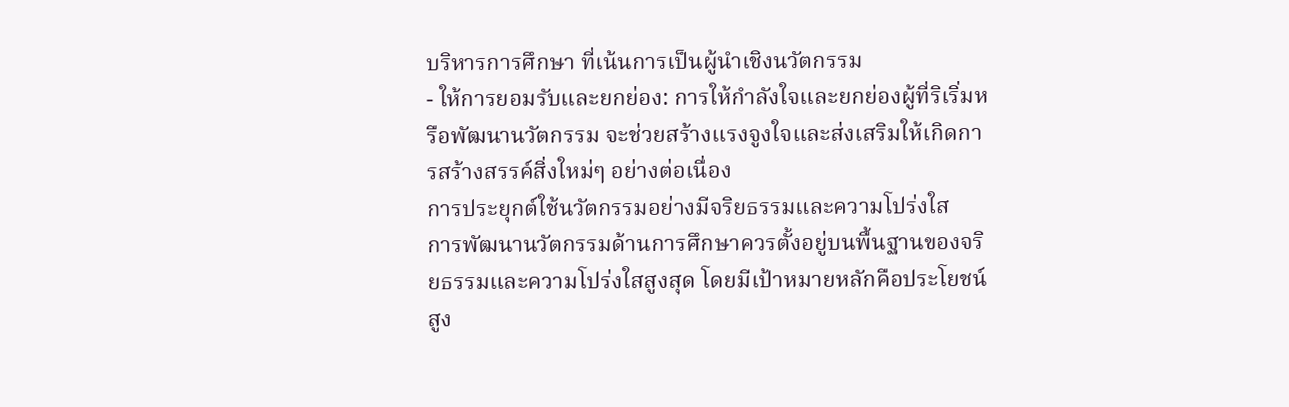บริหารการศึกษา ที่เน้นการเป็นผู้นำเชิงนวัตกรรม
- ให้การยอมรับและยกย่อง: การให้กำลังใจและยกย่องผู้ที่ริเริ่มหรือพัฒนานวัตกรรม จะช่วยสร้างแรงจูงใจและส่งเสริมให้เกิดการสร้างสรรค์สิ่งใหม่ๆ อย่างต่อเนื่อง
การประยุกต์ใช้นวัตกรรมอย่างมีจริยธรรมและความโปร่งใส
การพัฒนานวัตกรรมด้านการศึกษาควรตั้งอยู่บนพื้นฐานของจริยธรรมและความโปร่งใสสูงสุด โดยมีเป้าหมายหลักคือประโยชน์สูง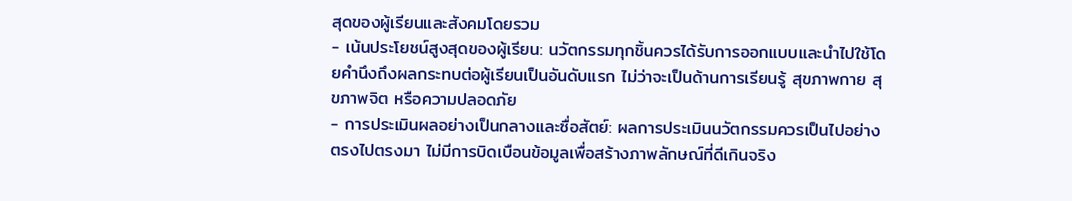สุดของผู้เรียนและสังคมโดยรวม
- เน้นประโยชน์สูงสุดของผู้เรียน: นวัตกรรมทุกชิ้นควรได้รับการออกแบบและนำไปใช้โดยคำนึงถึงผลกระทบต่อผู้เรียนเป็นอันดับแรก ไม่ว่าจะเป็นด้านการเรียนรู้ สุขภาพกาย สุขภาพจิต หรือความปลอดภัย
- การประเมินผลอย่างเป็นกลางและซื่อสัตย์: ผลการประเมินนวัตกรรมควรเป็นไปอย่างตรงไปตรงมา ไม่มีการบิดเบือนข้อมูลเพื่อสร้างภาพลักษณ์ที่ดีเกินจริง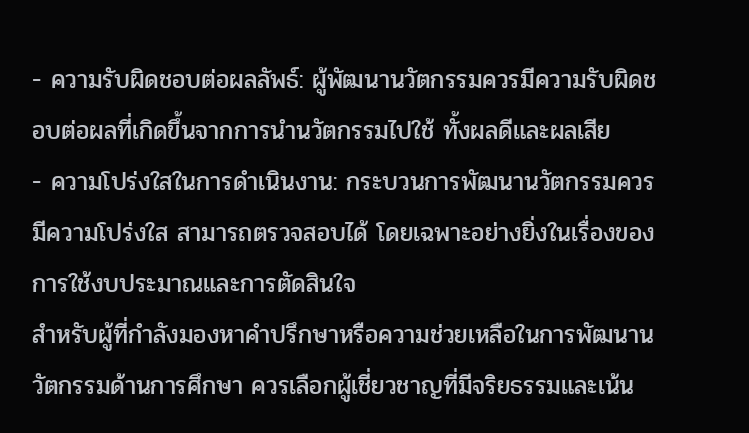- ความรับผิดชอบต่อผลลัพธ์: ผู้พัฒนานวัตกรรมควรมีความรับผิดชอบต่อผลที่เกิดขึ้นจากการนำนวัตกรรมไปใช้ ทั้งผลดีและผลเสีย
- ความโปร่งใสในการดำเนินงาน: กระบวนการพัฒนานวัตกรรมควรมีความโปร่งใส สามารถตรวจสอบได้ โดยเฉพาะอย่างยิ่งในเรื่องของการใช้งบประมาณและการตัดสินใจ
สำหรับผู้ที่กำลังมองหาคำปรึกษาหรือความช่วยเหลือในการพัฒนานวัตกรรมด้านการศึกษา ควรเลือกผู้เชี่ยวชาญที่มีจริยธรรมและเน้น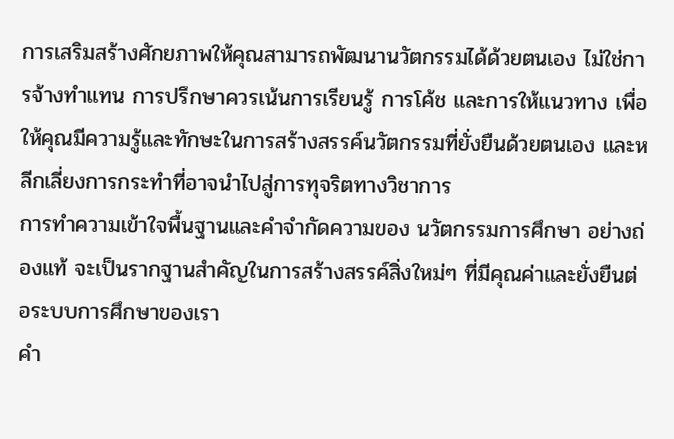การเสริมสร้างศักยภาพให้คุณสามารถพัฒนานวัตกรรมได้ด้วยตนเอง ไม่ใช่การจ้างทำแทน การปรึกษาควรเน้นการเรียนรู้ การโค้ช และการให้แนวทาง เพื่อให้คุณมีความรู้และทักษะในการสร้างสรรค์นวัตกรรมที่ยั่งยืนด้วยตนเอง และหลีกเลี่ยงการกระทำที่อาจนำไปสู่การทุจริตทางวิชาการ
การทำความเข้าใจพื้นฐานและคำจำกัดความของ นวัตกรรมการศึกษา อย่างถ่องแท้ จะเป็นรากฐานสำคัญในการสร้างสรรค์สิ่งใหม่ๆ ที่มีคุณค่าและยั่งยืนต่อระบบการศึกษาของเรา
คำ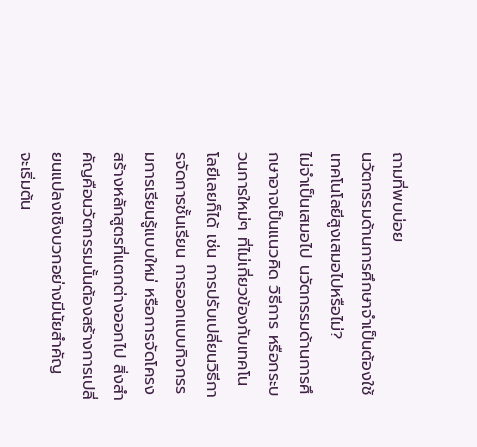ถามที่พบบ่อย
นวัตกรรมด้านการศึกษาจำเป็นต้องใช้เทคโนโลยีสูงเสมอไปหรือไม่?
ไม่จำเป็นเสมอไป นวัตกรรมด้านการศึกษาอาจเป็นแนวคิด วิธีการ หรือกระบวนการใหม่ๆ ที่ไม่เกี่ยวข้องกับเทคโนโลยีเลยก็ได้ เช่น การปรับเปลี่ยนวิธีการจัดการชั้นเรียน การออกแบบกิจกรรมการเรียนรู้แบบใหม่ หรือการจัดโครงสร้างหลักสูตรที่แตกต่างออกไป สิ่งสำคัญคือนวัตกรรมนั้นต้องสร้างการเปลี่ยนแปลงเชิงบวกอย่างมีนัยสำคัญ
จะเริ่มต้น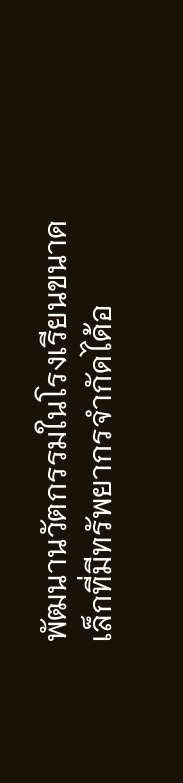พัฒนานวัตกรรมในโรงเรียนขนาดเล็กที่มีทรัพยากรจำกัดได้อ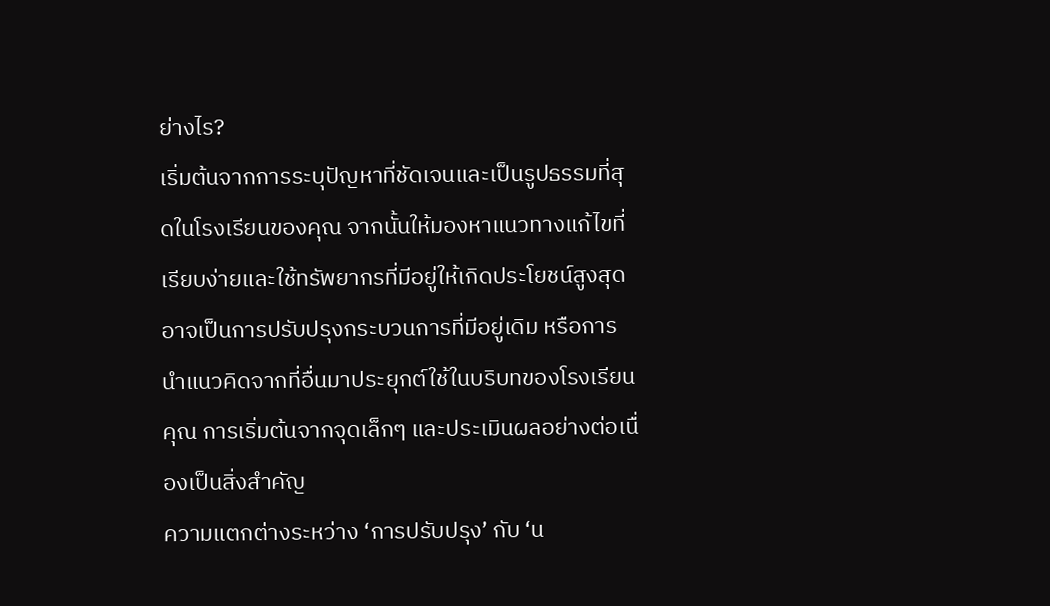ย่างไร?
เริ่มต้นจากการระบุปัญหาที่ชัดเจนและเป็นรูปธรรมที่สุดในโรงเรียนของคุณ จากนั้นให้มองหาแนวทางแก้ไขที่เรียบง่ายและใช้ทรัพยากรที่มีอยู่ให้เกิดประโยชน์สูงสุด อาจเป็นการปรับปรุงกระบวนการที่มีอยู่เดิม หรือการนำแนวคิดจากที่อื่นมาประยุกต์ใช้ในบริบทของโรงเรียนคุณ การเริ่มต้นจากจุดเล็กๆ และประเมินผลอย่างต่อเนื่องเป็นสิ่งสำคัญ
ความแตกต่างระหว่าง ‘การปรับปรุง’ กับ ‘น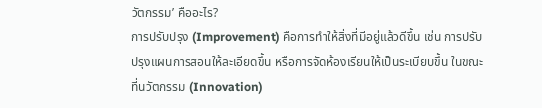วัตกรรม’ คืออะไร?
การปรับปรุง (Improvement) คือการทำให้สิ่งที่มีอยู่แล้วดีขึ้น เช่น การปรับปรุงแผนการสอนให้ละเอียดขึ้น หรือการจัดห้องเรียนให้เป็นระเบียบขึ้น ในขณะที่นวัตกรรม (Innovation)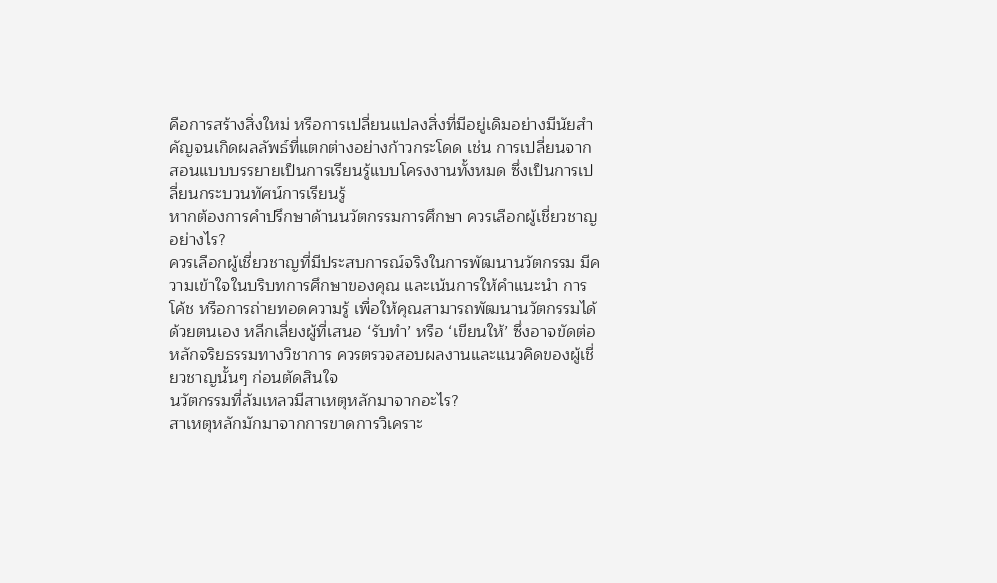คือการสร้างสิ่งใหม่ หรือการเปลี่ยนแปลงสิ่งที่มีอยู่เดิมอย่างมีนัยสำคัญจนเกิดผลลัพธ์ที่แตกต่างอย่างก้าวกระโดด เช่น การเปลี่ยนจากสอนแบบบรรยายเป็นการเรียนรู้แบบโครงงานทั้งหมด ซึ่งเป็นการเปลี่ยนกระบวนทัศน์การเรียนรู้
หากต้องการคำปรึกษาด้านนวัตกรรมการศึกษา ควรเลือกผู้เชี่ยวชาญอย่างไร?
ควรเลือกผู้เชี่ยวชาญที่มีประสบการณ์จริงในการพัฒนานวัตกรรม มีความเข้าใจในบริบทการศึกษาของคุณ และเน้นการให้คำแนะนำ การโค้ช หรือการถ่ายทอดความรู้ เพื่อให้คุณสามารถพัฒนานวัตกรรมได้ด้วยตนเอง หลีกเลี่ยงผู้ที่เสนอ ‘รับทำ’ หรือ ‘เขียนให้’ ซึ่งอาจขัดต่อหลักจริยธรรมทางวิชาการ ควรตรวจสอบผลงานและแนวคิดของผู้เชี่ยวชาญนั้นๆ ก่อนตัดสินใจ
นวัตกรรมที่ล้มเหลวมีสาเหตุหลักมาจากอะไร?
สาเหตุหลักมักมาจากการขาดการวิเคราะ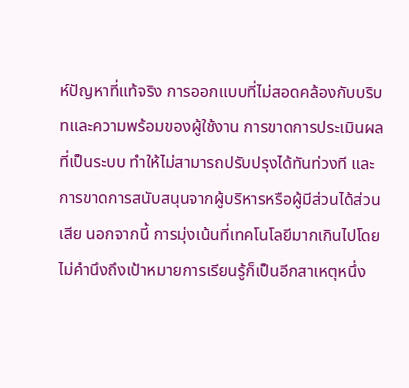ห์ปัญหาที่แท้จริง การออกแบบที่ไม่สอดคล้องกับบริบทและความพร้อมของผู้ใช้งาน การขาดการประเมินผลที่เป็นระบบ ทำให้ไม่สามารถปรับปรุงได้ทันท่วงที และการขาดการสนับสนุนจากผู้บริหารหรือผู้มีส่วนได้ส่วนเสีย นอกจากนี้ การมุ่งเน้นที่เทคโนโลยีมากเกินไปโดยไม่คำนึงถึงเป้าหมายการเรียนรู้ก็เป็นอีกสาเหตุหนึ่ง